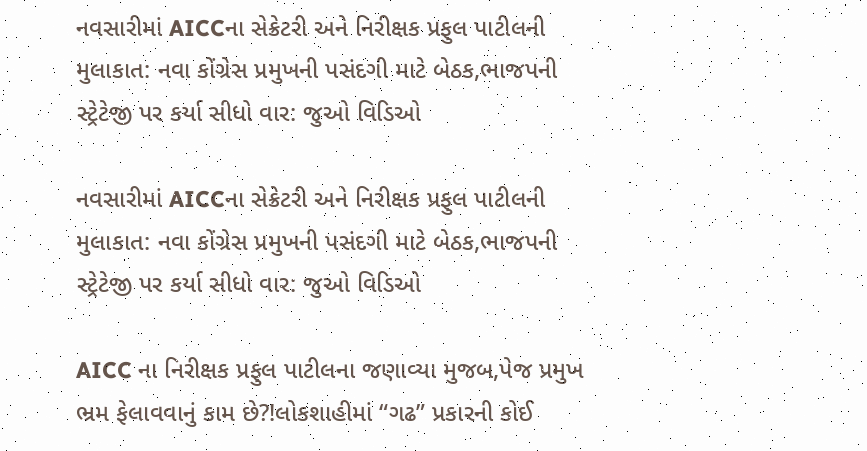નવસારીમાં AICCના સેક્રેટરી અને નિરીક્ષક પ્રફુલ પાટીલની મુલાકાત: નવા કોંગ્રેસ પ્રમુખની પસંદગી માટે બેઠક,ભાજપની સ્ટ્રેટેજી પર કર્યા સીધો વાર: જુઓ વિડિઓ

નવસારીમાં AICCના સેક્રેટરી અને નિરીક્ષક પ્રફુલ પાટીલની મુલાકાત: નવા કોંગ્રેસ પ્રમુખની પસંદગી માટે બેઠક,ભાજપની સ્ટ્રેટેજી પર કર્યા સીધો વાર: જુઓ વિડિઓ

AICC ના નિરીક્ષક પ્રફુલ પાટીલના જણાવ્યા મુજબ,પેજ પ્રમુખ ભ્રમ ફેલાવવાનું કામ છે?!લોકશાહીમાં “ગઢ” પ્રકારની કોઈ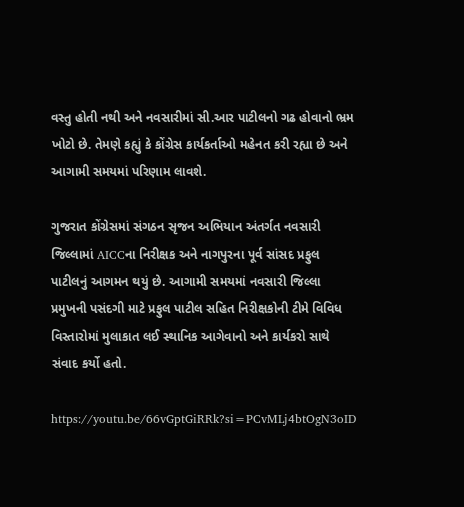વસ્તુ હોતી નથી અને નવસારીમાં સી.આર પાટીલનો ગઢ હોવાનો ભ્રમ ખોટો છે. તેમણે કહ્યું કે કોંગ્રેસ કાર્યકર્તાઓ મહેનત કરી રહ્યા છે અને આગામી સમયમાં પરિણામ લાવશે.

ગુજરાત કોંગ્રેસમાં સંગઠન સૃજન અભિયાન અંતર્ગત નવસારી જિલ્લામાં AICCના નિરીક્ષક અને નાગપુરના પૂર્વ સાંસદ પ્રફુલ પાટીલનું આગમન થયું છે. આગામી સમયમાં નવસારી જિલ્લા પ્રમુખની પસંદગી માટે પ્રફુલ પાટીલ સહિત નિરીક્ષકોની ટીમે વિવિધ વિસ્તારોમાં મુલાકાત લઈ સ્થાનિક આગેવાનો અને કાર્યકરો સાથે સંવાદ કર્યો હતો.

https://youtu.be/66vGptGiRRk?si=PCvMLj4btOgN3oID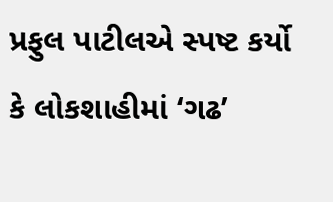પ્રફુલ પાટીલએ સ્પષ્ટ કર્યો કે લોકશાહીમાં ‘ગઢ’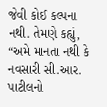જેવી કોઈ કલ્પના નથી. તેમણે કહ્યું, “અમે માનતા નથી કે નવસારી સી.આર. પાટીલનો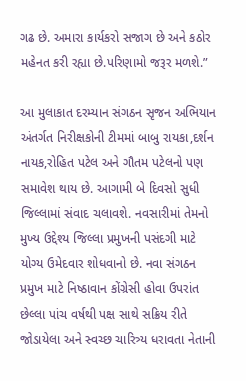ગઢ છે. અમારા કાર્યકરો સજાગ છે અને કઠોર મહેનત કરી રહ્યા છે.પરિણામો જરૂર મળશે.”

આ મુલાકાત દરમ્યાન સંગઠન સૃજન અભિયાન અંતર્ગત નિરીક્ષકોની ટીમમાં બાબુ રાયકા,દર્શન નાયક,રોહિત પટેલ અને ગૌતમ પટેલનો પણ સમાવેશ થાય છે. આગામી બે દિવસો સુધી જિલ્લામાં સંવાદ ચલાવશે. નવસારીમાં તેમનો મુખ્ય ઉદ્દેશ્ય જિલ્લા પ્રમુખની પસંદગી માટે યોગ્ય ઉમેદવાર શોધવાનો છે. નવા સંગઠન પ્રમુખ માટે નિષ્ઠાવાન કોંગ્રેસી હોવા ઉપરાંત છેલ્લા પાંચ વર્ષથી પક્ષ સાથે સક્રિય રીતે જોડાયેલા અને સ્વચ્છ ચારિત્ર્ય ધરાવતા નેતાની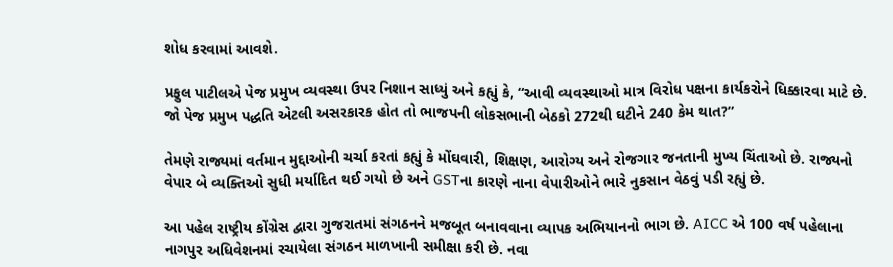શોધ કરવામાં આવશે.

પ્રફુલ પાટીલએ પેજ પ્રમુખ વ્યવસ્થા ઉપર નિશાન સાધ્યું અને કહ્યું કે, “આવી વ્યવસ્થાઓ માત્ર વિરોધ પક્ષના કાર્યકરોને ધિક્કારવા માટે છે. જો પેજ પ્રમુખ પદ્ધતિ એટલી અસરકારક હોત તો ભાજપની લોકસભાની બેઠકો 272થી ઘટીને 240 કેમ થાત?”

તેમણે રાજ્યમાં વર્તમાન મુદ્દાઓની ચર્ચા કરતાં કહ્યું કે મોંઘવારી, શિક્ષણ, આરોગ્ય અને રોજગાર જનતાની મુખ્ય ચિંતાઓ છે. રાજ્યનો વેપાર બે વ્યક્તિઓ સુધી મર્યાદિત થઈ ગયો છે અને GSTના કારણે નાના વેપારીઓને ભારે નુકસાન વેઠવું પડી રહ્યું છે.

આ પહેલ રાષ્ટ્રીય કોંગ્રેસ દ્વારા ગુજરાતમાં સંગઠનને મજબૂત બનાવવાના વ્યાપક અભિયાનનો ભાગ છે. AICC એ 100 વર્ષ પહેલાના નાગપુર અધિવેશનમાં રચાયેલા સંગઠન માળખાની સમીક્ષા કરી છે. નવા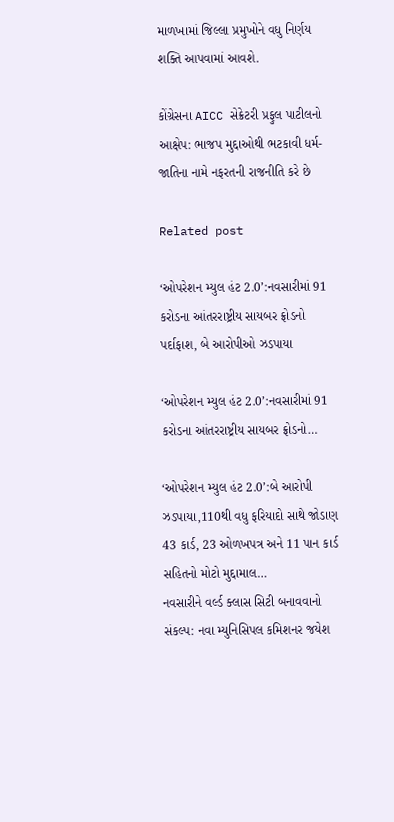માળખામાં જિલ્લા પ્રમુખોને વધુ નિર્ણય શક્તિ આપવામાં આવશે.

કોંગ્રેસના AICC સેક્રેટરી પ્રફુલ પાટીલનો આક્ષેપ: ભાજપ મુદ્દાઓથી ભટકાવી ધર્મ-જાતિના નામે નફરતની રાજનીતિ કરે છે

Related post

‘ઓપરેશન મ્યુલ હંટ 2.0’:નવસારીમાં 91 કરોડના આંતરરાષ્ટ્રીય સાયબર ફ્રોડનો પર્દાફાશ, બે આરોપીઓ ઝડપાયા

‘ઓપરેશન મ્યુલ હંટ 2.0’:નવસારીમાં 91 કરોડના આંતરરાષ્ટ્રીય સાયબર ફ્રોડનો…

‘ઓપરેશન મ્યુલ હંટ 2.0’:બે આરોપી ઝડપાયા,110થી વધુ ફરિયાદો સાથે જોડાણ 43 કાર્ડ, 23 ઓળખપત્ર અને 11 પાન કાર્ડ સહિતનો મોટો મુદ્દામાલ…
નવસારીને વર્લ્ડ ક્લાસ સિટી બનાવવાનો સંકલ્પ: નવા મ્યુનિસિપલ કમિશનર જયેશ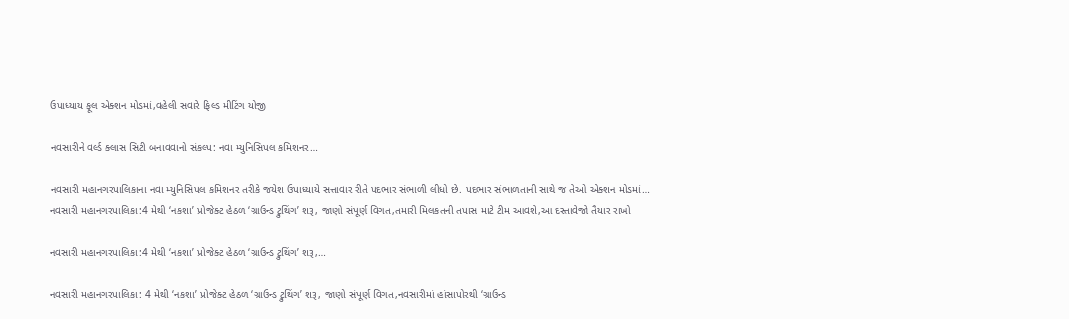ઉપાધ્યાય ફૂલ એક્શન મોડમાં,વહેલી સવારે ફિલ્ડ મીટિંગ યોજી

નવસારીને વર્લ્ડ ક્લાસ સિટી બનાવવાનો સંકલ્પ: નવા મ્યુનિસિપલ કમિશનર…

નવસારી મહાનગરપાલિકાના નવા મ્યુનિસિપલ કમિશનર તરીકે જયેશ ઉપાધ્યાયે સત્તાવાર રીતે પદભાર સંભાળી લીધો છે. પદભાર સંભાળતાની સાથે જ તેઓ એક્શન મોડમાં…
નવસારી મહાનગરપાલિકા:4 મેથી ‘નકશા’ પ્રોજેક્ટ હેઠળ ‘ગ્રાઉન્ડ ટ્રુથિંગ’ શરૂ, જાણો સંપૂર્ણ વિગત,તમારી મિલકતની તપાસ માટે ટીમ આવશે,આ દસ્તાવેજો તૈયાર રાખો

નવસારી મહાનગરપાલિકા:4 મેથી ‘નકશા’ પ્રોજેક્ટ હેઠળ ‘ગ્રાઉન્ડ ટ્રુથિંગ’ શરૂ,…

નવસારી મહાનગરપાલિકા: 4 મેથી ‘નકશા’ પ્રોજેક્ટ હેઠળ ‘ગ્રાઉન્ડ ટ્રુથિંગ’ શરૂ, જાણો સંપૂર્ણ વિગત,નવસારીમાં હાંસાપોરથી ‘ગ્રાઉન્ડ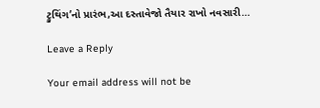ટ્રુથિંગ’નો પ્રારંભ,આ દસ્તાવેજો તૈયાર રાખો નવસારી…

Leave a Reply

Your email address will not be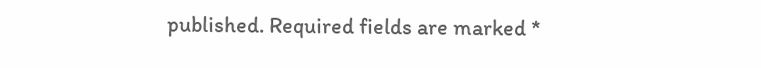published. Required fields are marked *